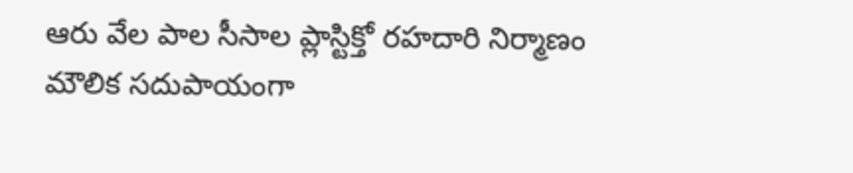ఆరు వేల పాల సీసాల ప్లాస్టిక్తో రహదారి నిర్మాణం
మౌలిక సదుపాయంగా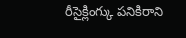రీసైక్లింగ్కు పనికిరాని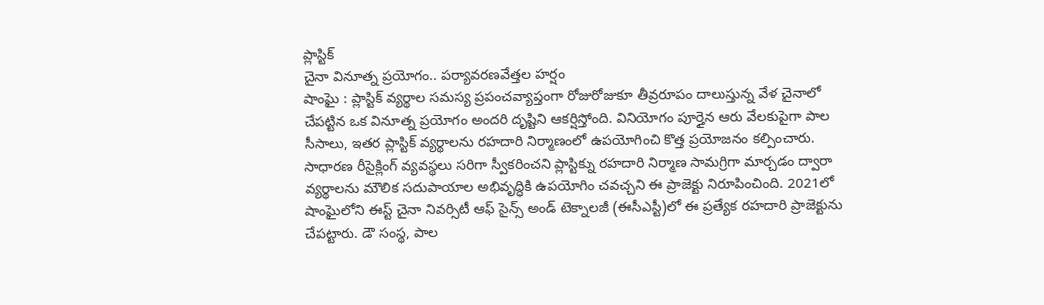ప్లాస్టిక్
చైనా వినూత్న ప్రయోగం.. పర్యావరణవేత్తల హర్షం
షాంఘై : ప్లాస్టిక్ వ్యర్థాల సమస్య ప్రపంచవ్యాప్తంగా రోజురోజుకూ తీవ్రరూపం దాలుస్తున్న వేళ చైనాలో చేపట్టిన ఒక వినూత్న ప్రయోగం అందరి దృష్టిని ఆకర్షిస్తోంది. వినియోగం పూర్తైన ఆరు వేలకుపైగా పాల సీసాలు, ఇతర ప్లాస్టిక్ వ్యర్థాలను రహదారి నిర్మాణంలో ఉపయోగించి కొత్త ప్రయోజనం కల్పించారు. సాధారణ రీసైక్లింగ్ వ్యవస్థలు సరిగా స్వీకరించని ప్లాస్టిక్ను రహదారి నిర్మాణ సామగ్రిగా మార్చడం ద్వారా వ్యర్థాలను మౌలిక సదుపాయాల అభివృద్ధికి ఉపయోగిం చవచ్చని ఈ ప్రాజెక్టు నిరూపించింది. 2021లో షాంఘైలోని ఈస్ట్ చైనా నివర్సిటీ ఆఫ్ సైన్స్ అండ్ టెక్నాలజీ (ఈసీఎస్టీ)లో ఈ ప్రత్యేక రహదారి ప్రాజెక్టును చేపట్టారు. డౌ సంస్థ, పాల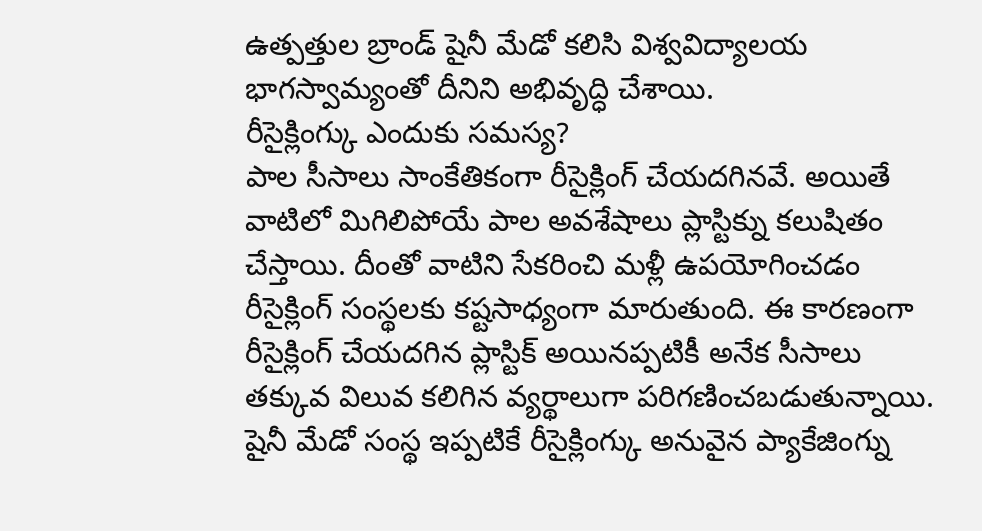ఉత్పత్తుల బ్రాండ్ షైనీ మేడో కలిసి విశ్వవిద్యాలయ భాగస్వామ్యంతో దీనిని అభివృద్ధి చేశాయి.
రీసైక్లింగ్కు ఎందుకు సమస్య?
పాల సీసాలు సాంకేతికంగా రీసైక్లింగ్ చేయదగినవే. అయితే వాటిలో మిగిలిపోయే పాల అవశేషాలు ప్లాస్టిక్ను కలుషితం చేస్తాయి. దీంతో వాటిని సేకరించి మళ్లీ ఉపయోగించడం రీసైక్లింగ్ సంస్థలకు కష్టసాధ్యంగా మారుతుంది. ఈ కారణంగా రీసైక్లింగ్ చేయదగిన ప్లాస్టిక్ అయినప్పటికీ అనేక సీసాలు తక్కువ విలువ కలిగిన వ్యర్థాలుగా పరిగణించబడుతున్నాయి. షైనీ మేడో సంస్థ ఇప్పటికే రీసైక్లింగ్కు అనువైన ప్యాకేజింగ్ను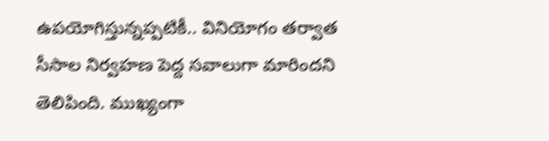ఉపయోగిస్తున్నప్పటికీ.. వినియోగం తర్వాత సీసాల నిర్వహణ పెద్ద సవాలుగా మారిందని తెలిపింది. ముఖ్యంగా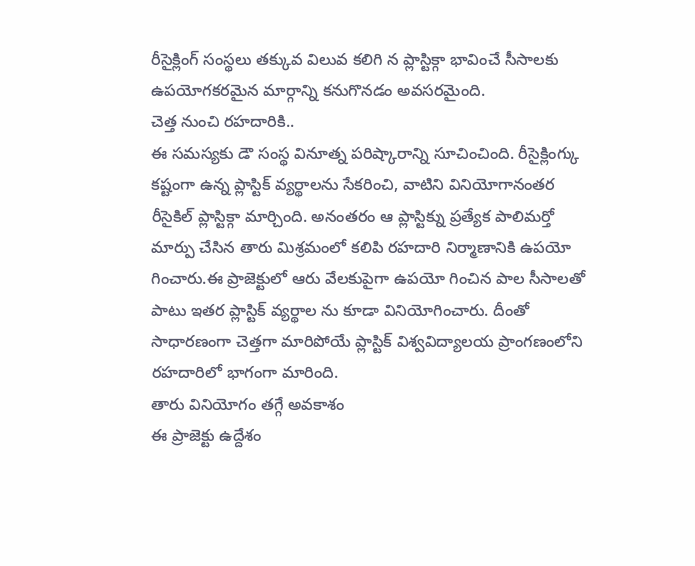రీసైక్లింగ్ సంస్థలు తక్కువ విలువ కలిగి న ప్లాస్టిక్గా భావించే సీసాలకు ఉపయోగకరమైన మార్గాన్ని కనుగొనడం అవసరమైంది.
చెత్త నుంచి రహదారికి..
ఈ సమస్యకు డౌ సంస్థ వినూత్న పరిష్కారాన్ని సూచించింది. రీసైక్లింగ్కు కష్టంగా ఉన్న ప్లాస్టిక్ వ్యర్థాలను సేకరించి, వాటిని వినియోగానంతర రీసైకిల్ ప్లాస్టిక్గా మార్చింది. అనంతరం ఆ ప్లాస్టిక్ను ప్రత్యేక పాలిమర్తో మార్పు చేసిన తారు మిశ్రమంలో కలిపి రహదారి నిర్మాణానికి ఉపయో గించారు.ఈ ప్రాజెక్టులో ఆరు వేలకుపైగా ఉపయో గించిన పాల సీసాలతో పాటు ఇతర ప్లాస్టిక్ వ్యర్థాల ను కూడా వినియోగించారు. దీంతో సాధారణంగా చెత్తగా మారిపోయే ప్లాస్టిక్ విశ్వవిద్యాలయ ప్రాంగణంలోని రహదారిలో భాగంగా మారింది.
తారు వినియోగం తగ్గే అవకాశం
ఈ ప్రాజెక్టు ఉద్దేశం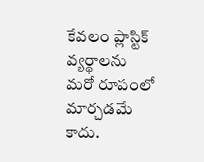కేవలం ప్లాస్టిక్ వ్యర్థాలను మరో రూపంలో మార్చడమే కాదు.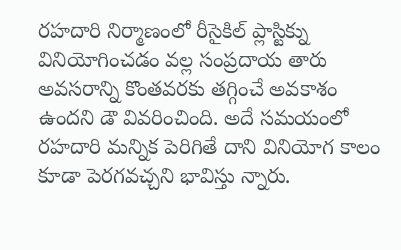రహదారి నిర్మాణంలో రీసైకిల్ ప్లాస్టిక్ను వినియోగించడం వల్ల సంప్రదాయ తారు అవసరాన్ని కొంతవరకు తగ్గించే అవకాశం ఉందని డౌ వివరించింది. అదే సమయంలో రహదారి మన్నిక పెరిగితే దాని వినియోగ కాలం కూడా పెరగవచ్చని భావిస్తు న్నారు.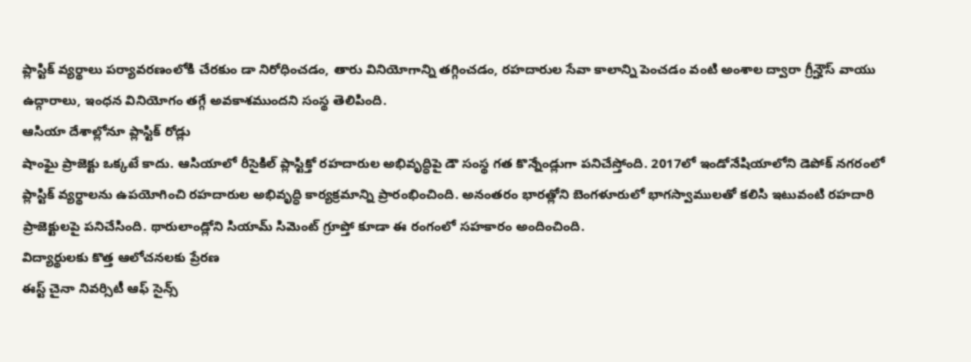ప్లాస్టిక్ వ్యర్థాలు పర్యావరణంలోకి చేరకుం డా నిరోధించడం, తారు వినియోగాన్ని తగ్గించడం, రహదారుల సేవా కాలాన్ని పెంచడం వంటి అంశాల ద్వారా గ్రీన్హౌస్ వాయు ఉద్గారాలు, ఇంధన వినియోగం తగ్గే అవకాశముందని సంస్థ తెలిపింది.
ఆసియా దేశాల్లోనూ ప్లాస్టిక్ రోడ్లు
షాంఘై ప్రాజెక్టు ఒక్కటే కాదు. ఆసియాలో రీసైకిల్ ప్లాస్టిక్తో రహదారుల అభివృద్ధిపై డౌ సంస్థ గత కొన్నేండ్లుగా పనిచేస్తోంది. 2017లో ఇండోనేషియాలోని డెపోక్ నగరంలో ప్లాస్టిక్ వ్యర్థాలను ఉపయోగించి రహదారుల అభివృద్ధి కార్యక్రమాన్ని ప్రారంభించింది. అనంతరం భారత్లోని బెంగళూరులో భాగస్వాములతో కలిసి ఇటువంటి రహదారి ప్రాజెక్టులపై పనిచేసింది. థారులాండ్లోని సియామ్ సిమెంట్ గ్రూప్తో కూడా ఈ రంగంలో సహకారం అందించింది.
విద్యార్థులకు కొత్త ఆలోచనలకు ప్రేరణ
ఈస్ట్ చైనా నివర్సిటీ ఆఫ్ సైన్స్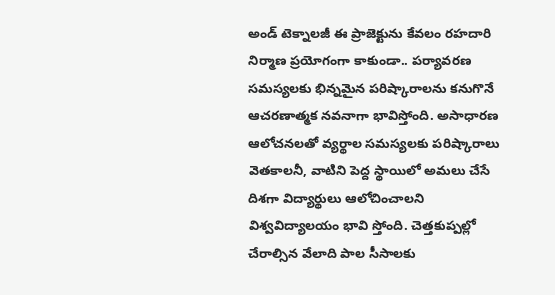అండ్ టెక్నాలజీ ఈ ప్రాజెక్టును కేవలం రహదారి నిర్మాణ ప్రయోగంగా కాకుండా.. పర్యావరణ సమస్యలకు భిన్నమైన పరిష్కారాలను కనుగొనే ఆచరణాత్మక నవనాగా భావిస్తోంది. అసాధారణ ఆలోచనలతో వ్యర్థాల సమస్యలకు పరిష్కారాలు వెతకాలనీ, వాటిని పెద్ద స్థాయిలో అమలు చేసే దిశగా విద్యార్థులు ఆలోచించాలని విశ్వవిద్యాలయం భావి స్తోంది. చెత్తకుప్పల్లో చేరాల్సిన వేలాది పాల సీసాలకు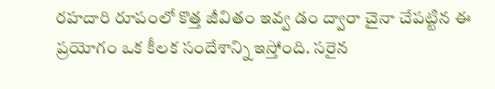రహదారి రూపంలో కొత్త జీవితం ఇవ్వ డం ద్వారా చైనా చేపట్టిన ఈ ప్రయోగం ఒక కీలక సందేశాన్ని ఇస్తోంది. సరైన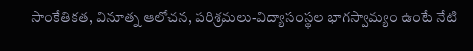సాంకేతికత, వినూత్న ఆలోచన, పరిశ్రమలు-విద్యాసంస్థల భాగస్వామ్యం ఉంటే నేటి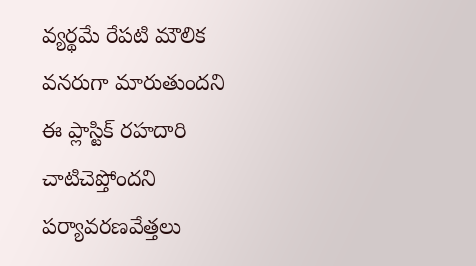వ్యర్థమే రేపటి మౌలిక వనరుగా మారుతుందని ఈ ప్లాస్టిక్ రహదారి చాటిచెప్తోందని పర్యావరణవేత్తలు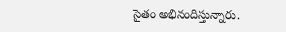సైతం అభినందిస్తున్నారు.